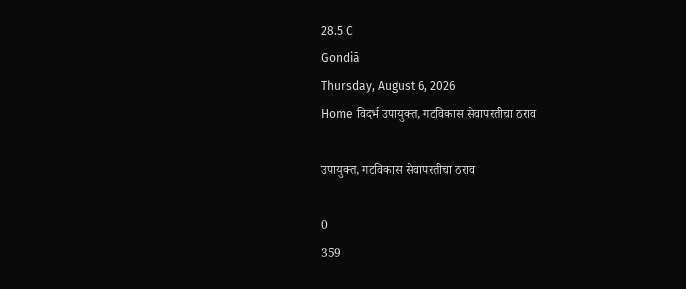28.5 C
Gondiā
Thursday, August 6, 2026
Home विदर्भ उपायुक्त, गटविकास सेवापरतीचा ठराव

उपायुक्त, गटविकास सेवापरतीचा ठराव

0
359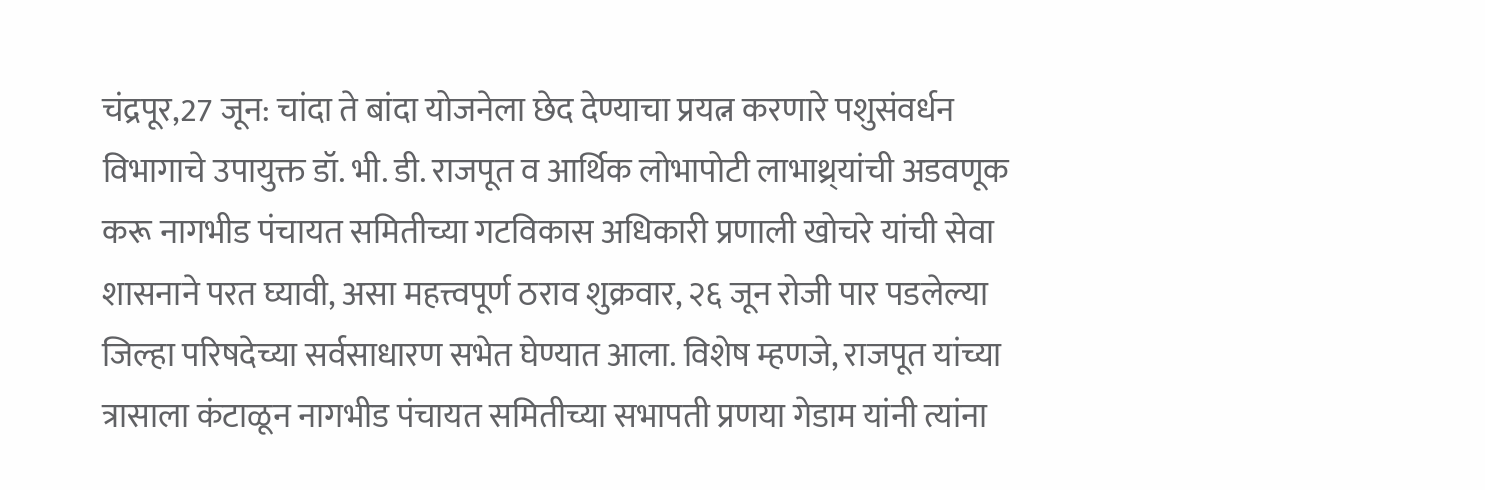चंद्रपूर,27 जून: चांदा ते बांदा योजनेला छेद देण्याचा प्रयत्न करणारे पशुसंवर्धन विभागाचे उपायुक्त डॉ. भी. डी. राजपूत व आर्थिक लोभापोटी लाभाथ्र्यांची अडवणूक करू नागभीड पंचायत समितीच्या गटविकास अधिकारी प्रणाली खोचरे यांची सेवा शासनाने परत घ्यावी, असा महत्त्वपूर्ण ठराव शुक्रवार, २६ जून रोजी पार पडलेल्या जिल्हा परिषदेच्या सर्वसाधारण सभेत घेण्यात आला. विशेष म्हणजे, राजपूत यांच्या त्रासाला कंटाळून नागभीड पंचायत समितीच्या सभापती प्रणया गेडाम यांनी त्यांना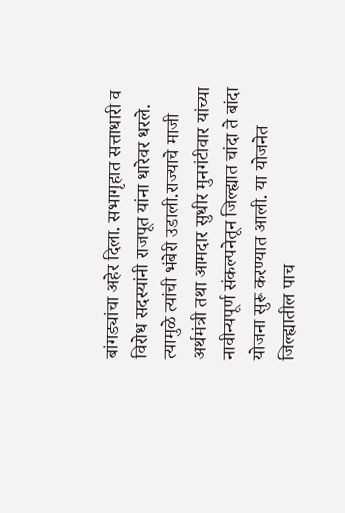बांगड्यांचा अहेर दिला. सभागृहात सत्ताधारी व विरोध सदस्यांनी राजपूत यांना धारेवर धरले. त्यामुळे त्यांची भंबेरी उडाली.राज्याचे माजी अर्थमंत्री तथा आमदार सुधीर मुनगंटीवार यांच्या नावीन्यपूर्ण संकल्पनेतून जिल्ह्यात चांदा ते बांदा योजना सुरू करण्यात आली. या योजनेत जिल्ह्यातील पाच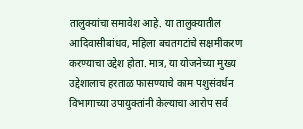तालुक्यांचा समावेश आहे. या तालुक्यातील आदिवासीबांधव, महिला बचतगटांचे सक्षमीकरण करण्याचा उद्देश होता. मात्र, या योजनेच्या मुख्य उद्देशालाच हरताळ फासण्याचे काम पशुसंवर्धन विभागाच्या उपायुक्तांनी केल्याचा आरोप सर्व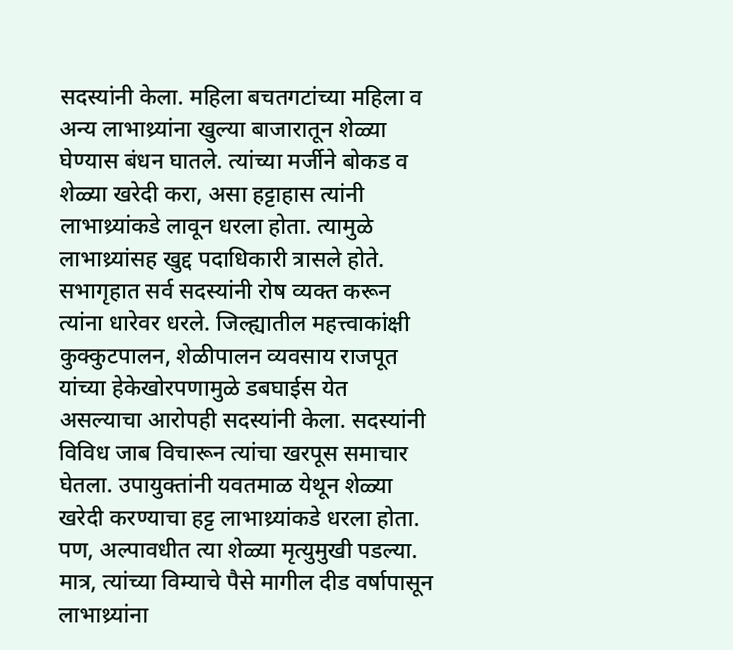सदस्यांनी केला. महिला बचतगटांच्या महिला व अन्य लाभाथ्र्यांना खुल्या बाजारातून शेळ्या घेण्यास बंधन घातले. त्यांच्या मर्जीने बोकड व शेळ्या खरेदी करा, असा हट्टाहास त्यांनी लाभाथ्र्यांकडे लावून धरला होता. त्यामुळे लाभाथ्र्यांसह खुद्द पदाधिकारी त्रासले होते. सभागृहात सर्व सदस्यांनी रोष व्यक्त करून त्यांना धारेवर धरले. जिल्ह्यातील महत्त्वाकांक्षी कुक्कुटपालन, शेळीपालन व्यवसाय राजपूत यांच्या हेकेखोरपणामुळे डबघाईस येत असल्याचा आरोपही सदस्यांनी केला. सदस्यांनी विविध जाब विचारून त्यांचा खरपूस समाचार घेतला. उपायुक्तांनी यवतमाळ येथून शेळ्या खरेदी करण्याचा हट्ट लाभाथ्र्यांकडे धरला होता. पण, अल्पावधीत त्या शेळ्या मृत्युमुखी पडल्या. मात्र, त्यांच्या विम्याचे पैसे मागील दीड वर्षापासून लाभाथ्र्यांना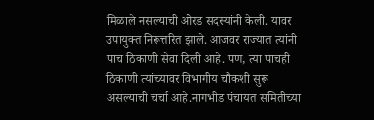मिळाले नसल्याची ओरड सदस्यांनी केली. यावर उपायुक्त निरूत्तरित झाले. आजवर राज्यात त्यांनी पाच ठिकाणी सेवा दिली आहे. पण, त्या पाचही ठिकाणी त्यांच्यावर विभागीय चौकशी सुरू असल्याची चर्चा आहे.नागभीड पंचायत समितीच्या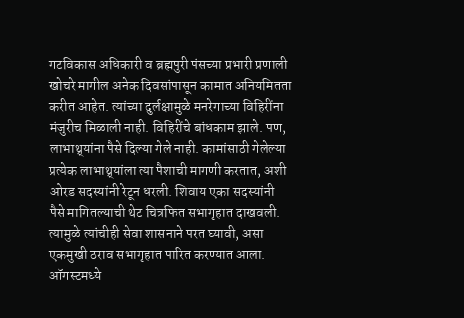गटविकास अधिकारी व ब्रह्मपुरी पंसच्या प्रभारी प्रणाली खोचरे मागील अनेक दिवसांपासून कामात अनियमितता करीत आहेत. त्यांच्या दुर्लक्षामुळे मनरेगाच्या विहिरींना मंजुरीच मिळाली नाही. विहिरींचे बांधकाम झाले. पण, लाभाथ्र्यांना पैसे दिल्या गेले नाही. कामांसाठी गेलेल्या प्रत्येक लाभाथ्र्यांला त्या पैशाची मागणी करतात, अशी ओरड सदस्यांनी रेटून धरली. शिवाय एका सदस्यांनी पैसे मागितल्याची थेट चित्रफित सभागृहात दाखवली. त्यामुळे त्यांचीही सेवा शासनाने परत घ्यावी, असा एकमुखी ठराव सभागृहात पारित करण्यात आला.
ऑगस्टमध्ये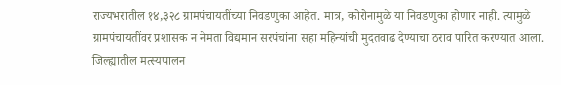राज्यभरातील १४,३२८ ग्रामपंचायतींच्या निवडणुका आहेत. मात्र, कोरोनामुळे या निवडणुका होणार नाही. त्यामुळे ग्रामपंचायतींवर प्रशासक न नेमता विद्यमान सरपंचांना सहा महिन्यांची मुदतवाढ देण्याचा ठराव पारित करण्यात आला. जिल्ह्यातील मत्स्यपालन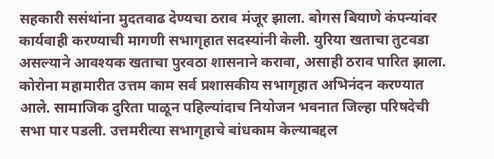सहकारी ससंथांना मुदतवाढ देण्यचा ठराव मंजूर झाला. बोगस बियाणे कंपन्यांवर कार्यवाही करण्याची मागणी सभागृहात सदस्यांनी केली. युरिया खताचा तुटवडा असल्याने आवश्यक खताचा पुरवठा शासनाने करावा, असाही ठराव पारित झाला. कोरोना महामारीत उत्तम काम सर्व प्रशासकीय सभागृहात अभिनंदन करण्यात आले. सामाजिक दुरिता पाळून पहिल्यांदाच नियोजन भवनात जिल्हा परिषदेची सभा पार पडली. उत्तमरीत्या सभागृहाचे बांधकाम केल्याबद्दल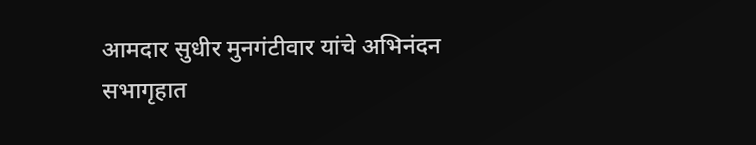आमदार सुधीर मुनगंटीवार यांचे अभिनंदन सभागृहात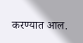करण्यात आल.